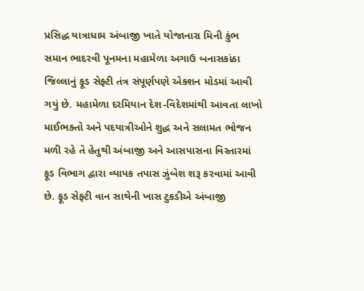પ્રસિદ્ધ યાત્રાધામ અંબાજી ખાતે યોજાનારા મિની કુંભ સમાન ભાદરવી પૂનમના મહામેળા અગાઉ બનાસકાંઠા જિલ્લાનું ફૂડ સેફ્ટી તંત્ર સંપૂર્ણપણે એક્શન મોડમાં આવી ગયું છે. મહામેળા દરમિયાન દેશ-વિદેશમાંથી આવતા લાખો માઈભક્તો અને પદયાત્રીઓને શુદ્ધ અને સલામત ભોજન મળી રહે તે હેતુથી અંબાજી અને આસપાસના વિસ્તારમાં ફૂડ વિભાગ દ્વારા વ્યાપક તપાસ ઝુંબેશ શરૂ કરવામાં આવી છે. ફૂડ સેફ્ટી વાન સાથેની ખાસ ટુકડીએ અંબાજી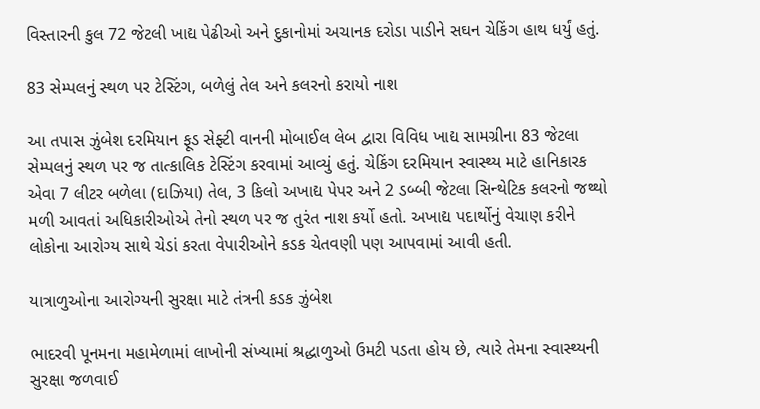વિસ્તારની કુલ 72 જેટલી ખાદ્ય પેઢીઓ અને દુકાનોમાં અચાનક દરોડા પાડીને સઘન ચેકિંગ હાથ ધર્યું હતું.

83 સેમ્પલનું સ્થળ પર ટેસ્ટિંગ, બળેલું તેલ અને કલરનો કરાયો નાશ

આ તપાસ ઝુંબેશ દરમિયાન ફૂડ સેફ્ટી વાનની મોબાઈલ લેબ દ્વારા વિવિધ ખાદ્ય સામગ્રીના 83 જેટલા સેમ્પલનું સ્થળ પર જ તાત્કાલિક ટેસ્ટિંગ કરવામાં આવ્યું હતું. ચેકિંગ દરમિયાન સ્વાસ્થ્ય માટે હાનિકારક એવા 7 લીટર બળેલા (દાઝિયા) તેલ, 3 કિલો અખાદ્ય પેપર અને 2 ડબ્બી જેટલા સિન્થેટિક કલરનો જથ્થો મળી આવતાં અધિકારીઓએ તેનો સ્થળ પર જ તુરંત નાશ કર્યો હતો. અખાદ્ય પદાર્થોનું વેચાણ કરીને લોકોના આરોગ્ય સાથે ચેડાં કરતા વેપારીઓને કડક ચેતવણી પણ આપવામાં આવી હતી.

યાત્રાળુઓના આરોગ્યની સુરક્ષા માટે તંત્રની કડક ઝુંબેશ

ભાદરવી પૂનમના મહામેળામાં લાખોની સંખ્યામાં શ્રદ્ધાળુઓ ઉમટી પડતા હોય છે, ત્યારે તેમના સ્વાસ્થ્યની સુરક્ષા જળવાઈ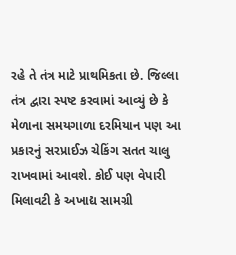રહે તે તંત્ર માટે પ્રાથમિકતા છે. જિલ્લા તંત્ર દ્વારા સ્પષ્ટ કરવામાં આવ્યું છે કે મેળાના સમયગાળા દરમિયાન પણ આ પ્રકારનું સરપ્રાઈઝ ચેકિંગ સતત ચાલુ રાખવામાં આવશે. કોઈ પણ વેપારી મિલાવટી કે અખાદ્ય સામગ્રી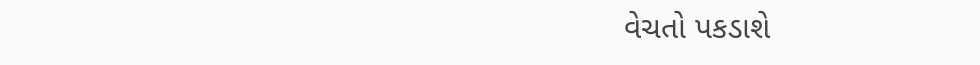વેચતો પકડાશે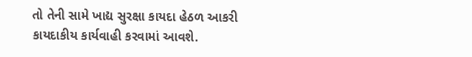તો તેની સામે ખાદ્ય સુરક્ષા કાયદા હેઠળ આકરી કાયદાકીય કાર્યવાહી કરવામાં આવશે.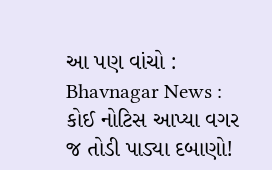આ પણ વાંચો : Bhavnagar News : કોઈ નોટિસ આપ્યા વગર જ તોડી પાડ્યા દબાણો!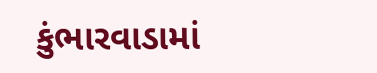કુંભારવાડામાં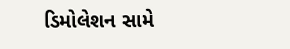ડિમોલેશન સામે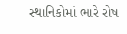સ્થાનિકોમાં ભારે રોષ